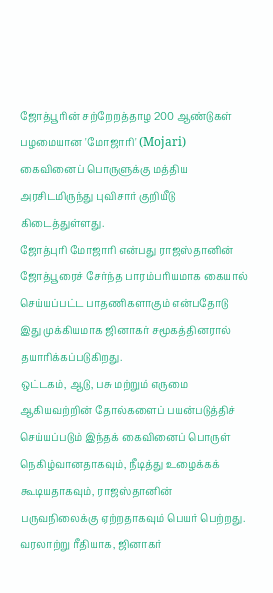ஜோத்பூரின் சற்றேறத்தாழ 200 ஆண்டுகள் பழமையான 'மோஜாரி' (Mojari) கைவினைப் பொருளுக்கு மத்திய அரசிடமிருந்து புவிசார் குறியீடு கிடைத்துள்ளது.
ஜோத்புரி மோஜாரி என்பது ராஜஸ்தானின் ஜோத்பூரைச் சேர்ந்த பாரம்பரியமாக கையால் செய்யப்பட்ட பாதணிகளாகும் என்பதோடு இது முக்கியமாக ஜினாகர் சமூகத்தினரால் தயாரிக்கப்படுகிறது.
ஒட்டகம், ஆடு, பசு மற்றும் எருமை ஆகியவற்றின் தோல்களைப் பயன்படுத்திச் செய்யப்படும் இந்தக் கைவினைப் பொருள் நெகிழ்வானதாகவும், நீடித்து உழைக்கக் கூடியதாகவும், ராஜஸ்தானின் பருவநிலைக்கு ஏற்றதாகவும் பெயர் பெற்றது.
வரலாற்று ரீதியாக, ஜினாகர்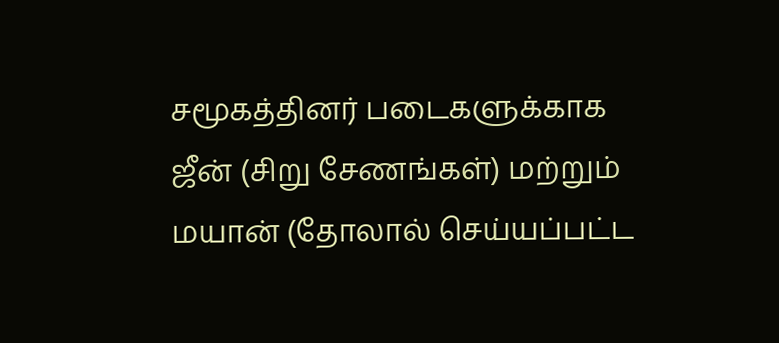சமூகத்தினர் படைகளுக்காக ஜீன் (சிறு சேணங்கள்) மற்றும் மயான் (தோலால் செய்யப்பட்ட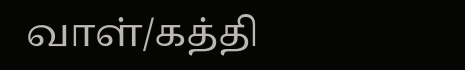வாள்/கத்தி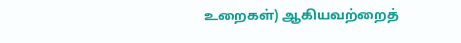உறைகள்) ஆகியவற்றைத்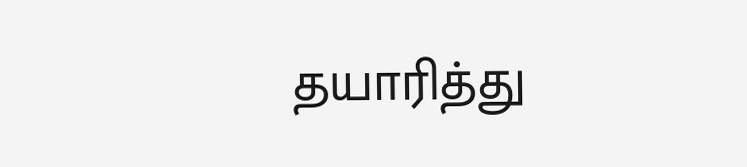தயாரித்து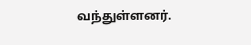வந்துள்ளனர்.